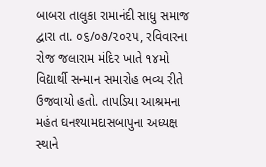બાબરા તાલુકા રામાનંદી સાધુ સમાજ દ્વારા તા. ૦૬/૦૭/૨૦૨૫, રવિવારના રોજ જલારામ મંદિર ખાતે ૧૪મો વિદ્યાર્થી સન્માન સમારોહ ભવ્ય રીતે ઉજવાયો હતો. તાપડિયા આશ્રમના મહંત ઘનશ્યામદાસબાપુના અધ્યક્ષ સ્થાને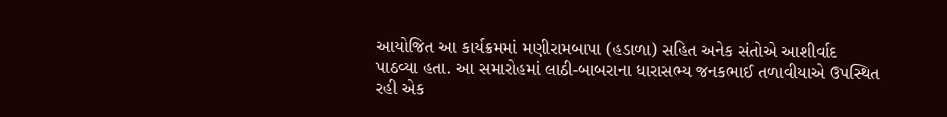આયોજિત આ કાર્યક્રમમાં મણીરામબાપા (હડાળા) સહિત અનેક સંતોએ આશીર્વાદ પાઠવ્યા હતા. આ સમારોહમાં લાઠી-બાબરાના ધારાસભ્ય જનકભાઈ તળાવીયાએ ઉપસ્થિત રહી એક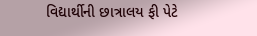વિદ્યાર્થીની છાત્રાલય ફી પેટે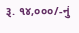રૂ. ૧૪,૦૦૦/-નું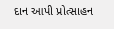દાન આપી પ્રોત્સાહન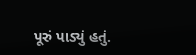પૂરું પાડ્યું હતું.